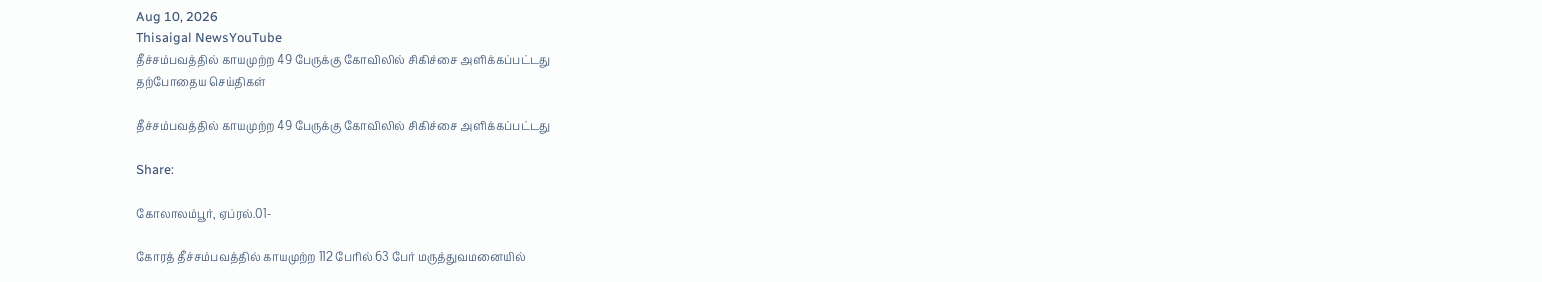Aug 10, 2026
Thisaigal NewsYouTube
தீச்சம்பவத்தில் காயமுற்ற 49 பேருக்கு கோவிலில் சிகிச்சை அளிக்கப்பட்டது
தற்போதைய செய்திகள்

தீச்சம்பவத்தில் காயமுற்ற 49 பேருக்கு கோவிலில் சிகிச்சை அளிக்கப்பட்டது

Share:

கோலாலம்பூர், ஏப்ரல்.01-

கோரத் தீச்சம்பவத்தில் காயமுற்ற 112 பேரில் 63 பேர் மருத்துவமனையில்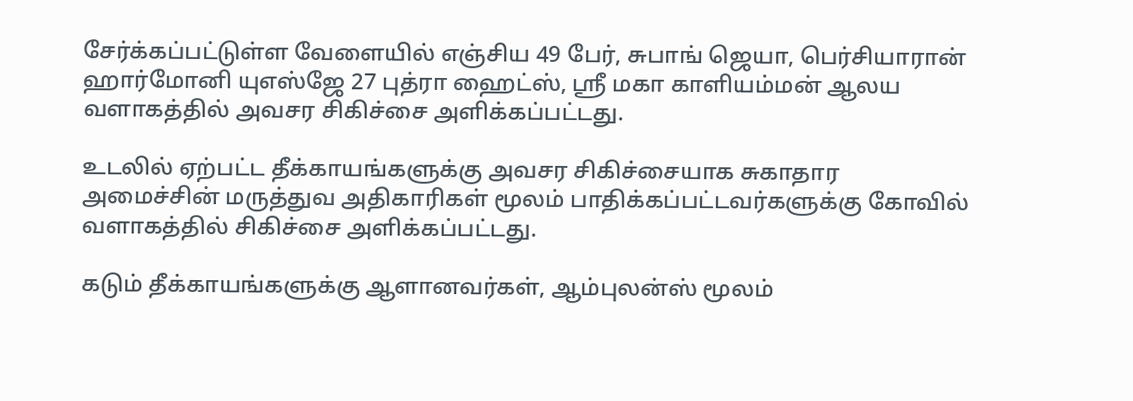சேர்க்கப்பட்டுள்ள வேளையில் எஞ்சிய 49 பேர், சுபாங் ஜெயா, பெர்சியாரான் ஹார்மோனி யுஎஸ்ஜே 27 புத்ரா ஹைட்ஸ், ஸ்ரீ மகா காளியம்மன் ஆலய வளாகத்தில் அவசர சிகிச்சை அளிக்கப்பட்டது.

உடலில் ஏற்பட்ட தீக்காயங்களுக்கு அவசர சிகிச்சையாக சுகாதார அமைச்சின் மருத்துவ அதிகாரிகள் மூலம் பாதிக்கப்பட்டவர்களுக்கு கோவில் வளாகத்தில் சிகிச்சை அளிக்கப்பட்டது.

கடும் தீக்காயங்களுக்கு ஆளானவர்கள், ஆம்புலன்ஸ் மூலம்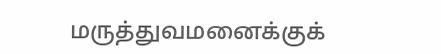மருத்துவமனைக்குக்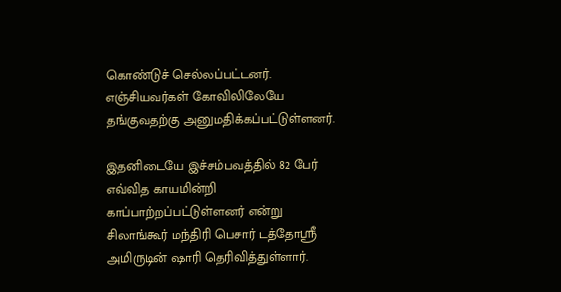கொண்டுச் செல்லப்பட்டனர். எஞ்சியவர்கள் கோவிலிலேயே தங்குவதற்கு அனுமதிக்கப்பட்டுள்ளனர்.

இதனிடையே இச்சம்பவத்தில் 82 பேர் எவ்வித காயமின்றி காப்பாற்றப்பட்டுள்ளனர் என்று சிலாங்கூர் மந்திரி பெசார் டத்தோஸ்ரீ அமிருடின் ஷாரி தெரிவித்துள்ளார்.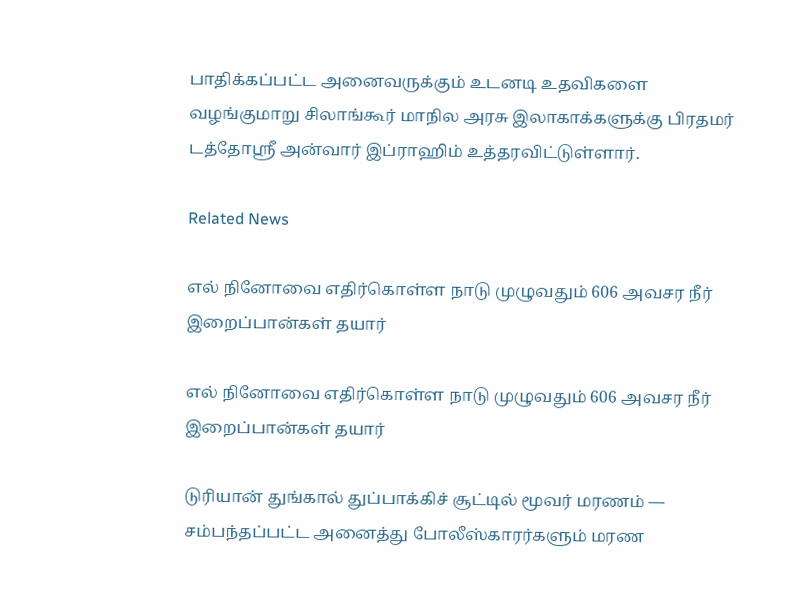பாதிக்கப்பட்ட அனைவருக்கும் உடனடி உதவிகளை வழங்குமாறு சிலாங்கூர் மாநில அரசு இலாகாக்களுக்கு பிரதமர் டத்தோஸ்ரீ அன்வார் இப்ராஹிம் உத்தரவிட்டுள்ளார்.

Related News

எல் நினோவை எதிர்கொள்ள நாடு முழுவதும் 606 அவசர நீர் இறைப்பான்கள் தயார்

எல் நினோவை எதிர்கொள்ள நாடு முழுவதும் 606 அவசர நீர் இறைப்பான்கள் தயார்

டுரியான் துங்கால் துப்பாக்கிச் சூட்டில் மூவர் மரணம் — சம்பந்தப்பட்ட அனைத்து போலீஸ்காரர்களும் மரண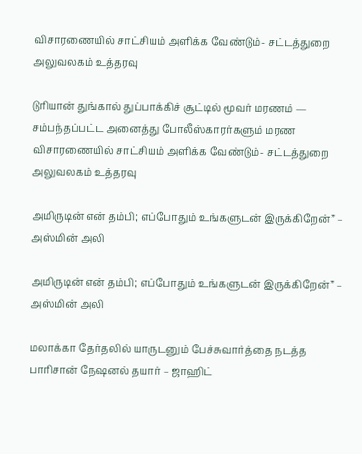விசாரணையில் சாட்சியம் அளிக்க வேண்டும்- சட்டத்துறை அலுவலகம் உத்தரவு

டுரியான் துங்கால் துப்பாக்கிச் சூட்டில் மூவர் மரணம் — சம்பந்தப்பட்ட அனைத்து போலீஸ்காரர்களும் மரண விசாரணையில் சாட்சியம் அளிக்க வேண்டும்- சட்டத்துறை அலுவலகம் உத்தரவு

அமிருடின் என் தம்பி; எப்போதும் உங்களுடன் இருக்கிறேன்” – அஸ்மின் அலி

அமிருடின் என் தம்பி; எப்போதும் உங்களுடன் இருக்கிறேன்” – அஸ்மின் அலி

மலாக்கா தேர்தலில் யாருடனும் பேச்சுவார்த்தை நடத்த பாரிசான் நேஷனல் தயார் – ஜாஹிட்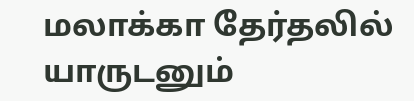மலாக்கா தேர்தலில் யாருடனும்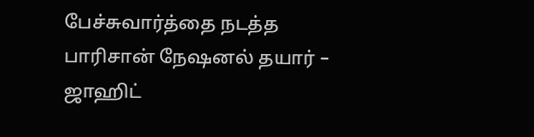பேச்சுவார்த்தை நடத்த பாரிசான் நேஷனல் தயார் – ஜாஹிட்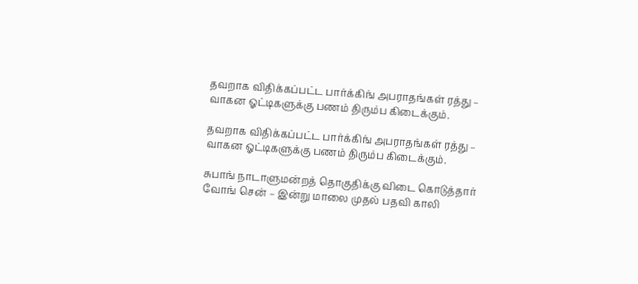தவறாக விதிக்கப்பட்ட பார்க்கிங் அபராதங்கள் ரத்து – வாகன ஓட்டிகளுக்கு பணம் திரும்ப கிடைக்கும்.

தவறாக விதிக்கப்பட்ட பார்க்கிங் அபராதங்கள் ரத்து – வாகன ஓட்டிகளுக்கு பணம் திரும்ப கிடைக்கும்.

சுபாங் நாடாளுமன்றத் தொகுதிக்கு விடை கொடுத்தார் வோங் சென் – இன்று மாலை முதல் பதவி காலி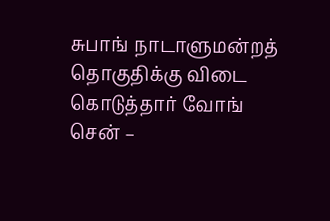சுபாங் நாடாளுமன்றத் தொகுதிக்கு விடை கொடுத்தார் வோங் சென் –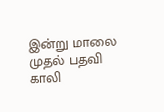இன்று மாலை முதல் பதவி காலி